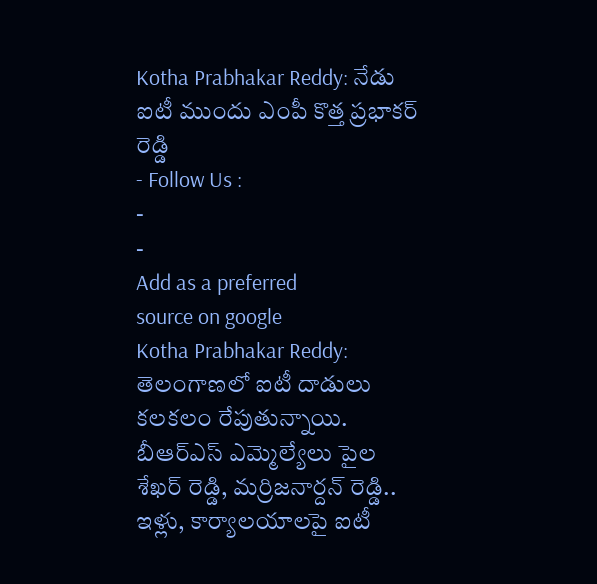Kotha Prabhakar Reddy: నేడు ఐటీ ముందు ఎంపీ కొత్త ప్రభాకర్ రెడ్డి
- Follow Us :
-
-
Add as a preferred
source on google
Kotha Prabhakar Reddy: తెలంగాణలో ఐటీ దాడులు కలకలం రేపుతున్నాయి. బీఆర్ఎస్ ఎమ్మెల్యేలు పైల శేఖర్ రెడ్డి, మర్రిజనార్దన్ రెడ్డి.. ఇళ్లు, కార్యాలయాలపై ఐటీ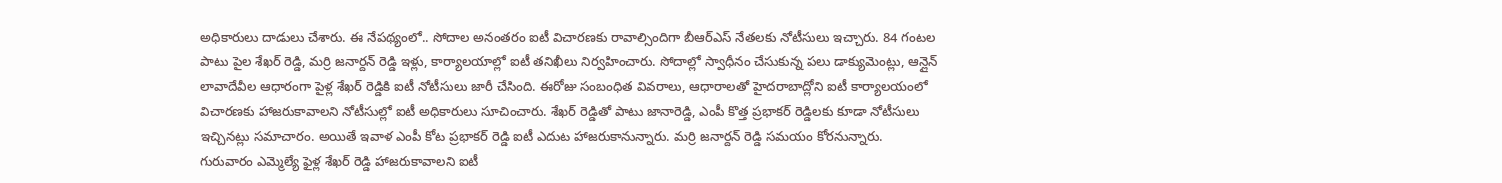అధికారులు దాడులు చేశారు. ఈ నేపథ్యంలో.. సోదాల అనంతరం ఐటీ విచారణకు రావాల్సిందిగా బీఆర్ఎస్ నేతలకు నోటీసులు ఇచ్చారు. 84 గంటల పాటు పైల శేఖర్ రెడ్డి, మర్రి జనార్దన్ రెడ్డి ఇళ్లు, కార్యాలయాల్లో ఐటీ తనిఖీలు నిర్వహించారు. సోదాల్లో స్వాధీనం చేసుకున్న పలు డాక్యుమెంట్లు, ఆన్లైన్ లావాదేవీల ఆధారంగా పైళ్ల శేఖర్ రెడ్డికి ఐటీ నోటీసులు జారీ చేసింది. ఈరోజు సంబంధిత వివరాలు, ఆధారాలతో హైదరాబాద్లోని ఐటీ కార్యాలయంలో విచారణకు హాజరుకావాలని నోటీసుల్లో ఐటీ అధికారులు సూచించారు. శేఖర్ రెడ్డితో పాటు జానారెడ్డి, ఎంపీ కొత్త ప్రభాకర్ రెడ్డిలకు కూడా నోటీసులు ఇచ్చినట్లు సమాచారం. అయితే ఇవాళ ఎంపీ కోట ప్రభాకర్ రెడ్డి ఐటీ ఎదుట హాజరుకానున్నారు. మర్రి జనార్దన్ రెడ్డి సమయం కోరనున్నారు. గురువారం ఎమ్మెల్యే ఫైళ్ల శేఖర్ రెడ్డి హాజరుకావాలని ఐటీ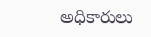అధికారులు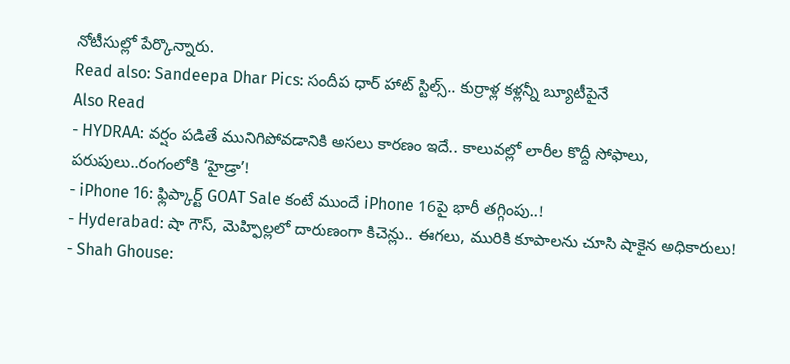నోటీసుల్లో పేర్కొన్నారు.
Read also: Sandeepa Dhar Pics: సందీప ధార్ హాట్ స్టిల్స్.. కుర్రాళ్ల కళ్లన్నీ బ్యూటీపైనే
Also Read
- HYDRAA: వర్షం పడితే మునిగిపోవడానికి అసలు కారణం ఇదే.. కాలువల్లో లారీల కొద్దీ సోఫాలు, పరుపులు..రంగంలోకి ‘హైడ్రా’!
- iPhone 16: ఫ్లిప్కార్ట్ GOAT Sale కంటే ముందే iPhone 16పై భారీ తగ్గింపు..!
- Hyderabad: షా గౌస్, మెహ్ఫిల్లలో దారుణంగా కిచెన్లు.. ఈగలు, మురికి కూపాలను చూసి షాకైన అధికారులు!
- Shah Ghouse: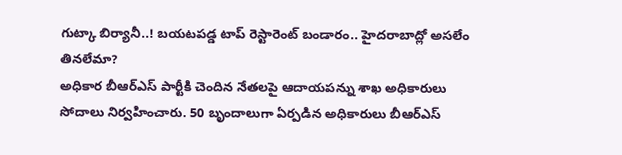గుట్కా బిర్యానీ..! బయటపడ్డ టాప్ రెస్టారెంట్ బండారం.. హైదరాబాద్లో అసలేం తినలేమా?
అధికార బీఆర్ఎస్ పార్టీకి చెందిన నేతలపై ఆదాయపన్ను శాఖ అధికారులు సోదాలు నిర్వహించారు. 50 బృందాలుగా ఏర్పడిన అధికారులు బీఆర్ఎస్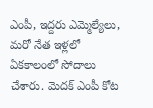ఎంపీ, ఇద్దరు ఎమ్మెల్యేలు, మరో నేత ఇళ్లలో ఏకకాలంలో సోదాలు చేశారు. మెదక్ ఎంపీ కోట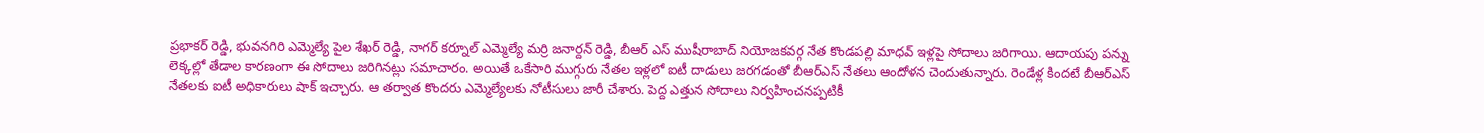ప్రభాకర్ రెడ్డి, భువనగిరి ఎమ్మెల్యే పైల శేఖర్ రెడ్డి, నాగర్ కర్నూల్ ఎమ్మెల్యే మర్రి జనార్దన్ రెడ్డి, బీఆర్ ఎస్ ముషీరాబాద్ నియోజకవర్గ నేత కొండపల్లి మాధవ్ ఇళ్లపై సోదాలు జరిగాయి. ఆదాయపు పన్ను లెక్కల్లో తేడాల కారణంగా ఈ సోదాలు జరిగినట్లు సమాచారం. అయితే ఒకేసారి ముగ్గురు నేతల ఇళ్లలో ఐటీ దాడులు జరగడంతో బీఆర్ఎస్ నేతలు ఆందోళన చెందుతున్నారు. రెండేళ్ల కిందటే బీఆర్ఎస్ నేతలకు ఐటీ అధికారులు షాక్ ఇచ్చారు. ఆ తర్వాత కొందరు ఎమ్మెల్యేలకు నోటీసులు జారీ చేశారు. పెద్ద ఎత్తున సోదాలు నిర్వహించనప్పటికీ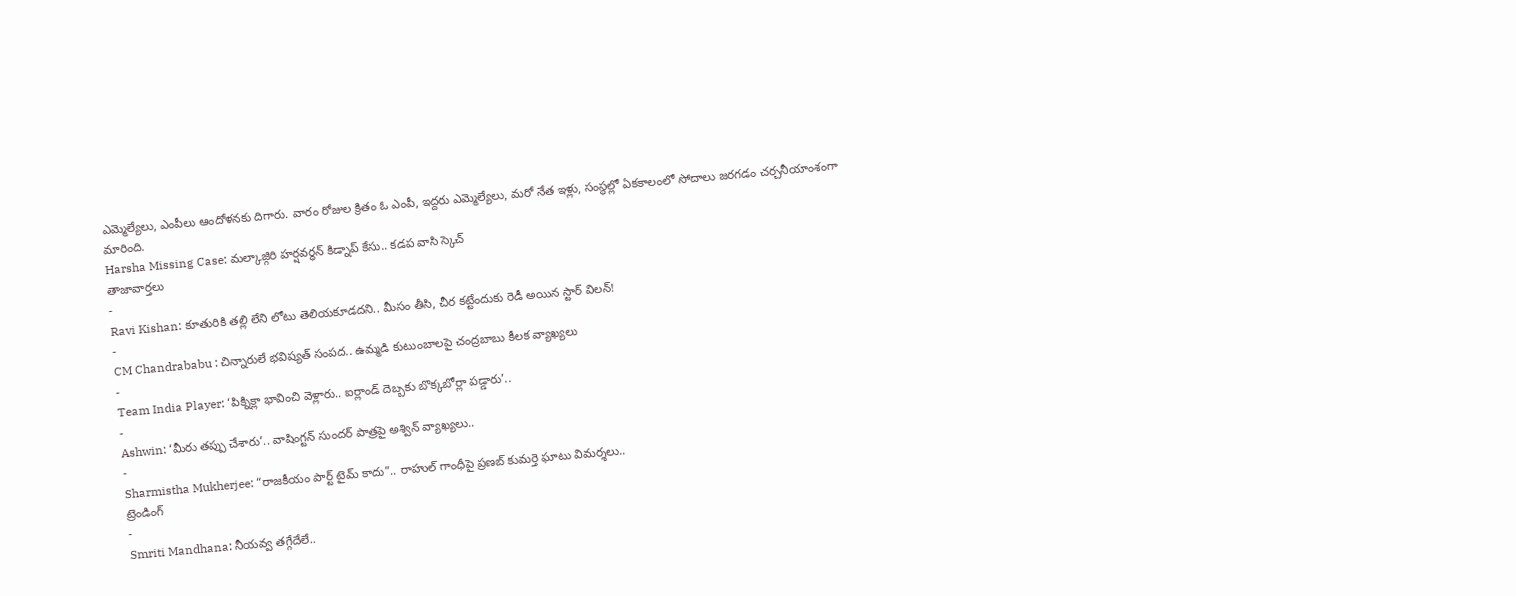ఎమ్మెల్యేలు, ఎంపీలు ఆందోళనకు దిగారు. వారం రోజుల క్రితం ఓ ఎంపీ, ఇద్దరు ఎమ్మెల్యేలు, మరో నేత ఇళ్లు, సంస్థల్లో ఏకకాలంలో సోదాలు జరగడం చర్చనీయాంశంగా మారింది.
Harsha Missing Case: మల్కాజ్గిరి హర్షవర్ధన్ కిడ్నాప్ కేసు.. కడప వాసి స్కెచ్
తాజావార్తలు
-
Ravi Kishan: కూతురికి తల్లి లేని లోటు తెలియకూడదని.. మీసం తీసి, చీర కట్టేందుకు రెడీ అయిన స్టార్ విలన్!
-
CM Chandrababu : చిన్నారులే భవిష్యత్ సంపద.. ఉమ్మడి కుటుంబాలపై చంద్రబాబు కీలక వ్యాఖ్యలు
-
Team India Player: ‘పిక్నిక్లా భావించి వెళ్లారు.. ఐర్లాండ్ దెబ్బకు బొక్కబోర్లా పడ్డారు’..
-
Ashwin: ‘మీరు తప్పు చేశారు’.. వాషింగ్టన్ సుందర్ పాత్రపై అశ్విన్ వ్యాఖ్యలు..
-
Sharmistha Mukherjee: “రాజకీయం పార్ట్ టైమ్ కాదు”.. రాహుల్ గాంధీపై ప్రణబ్ కుమర్తె ఘాటు విమర్శలు..
ట్రెండింగ్
-
Smriti Mandhana: నీయవ్వ తగ్గేదేలే..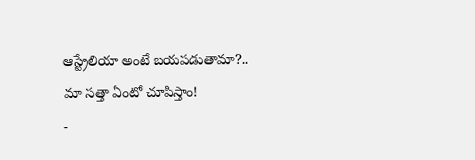ఆస్ట్రేలియా అంటే బయపడుతామా?.. మా సత్తా ఏంటో చూపిస్తాం!
-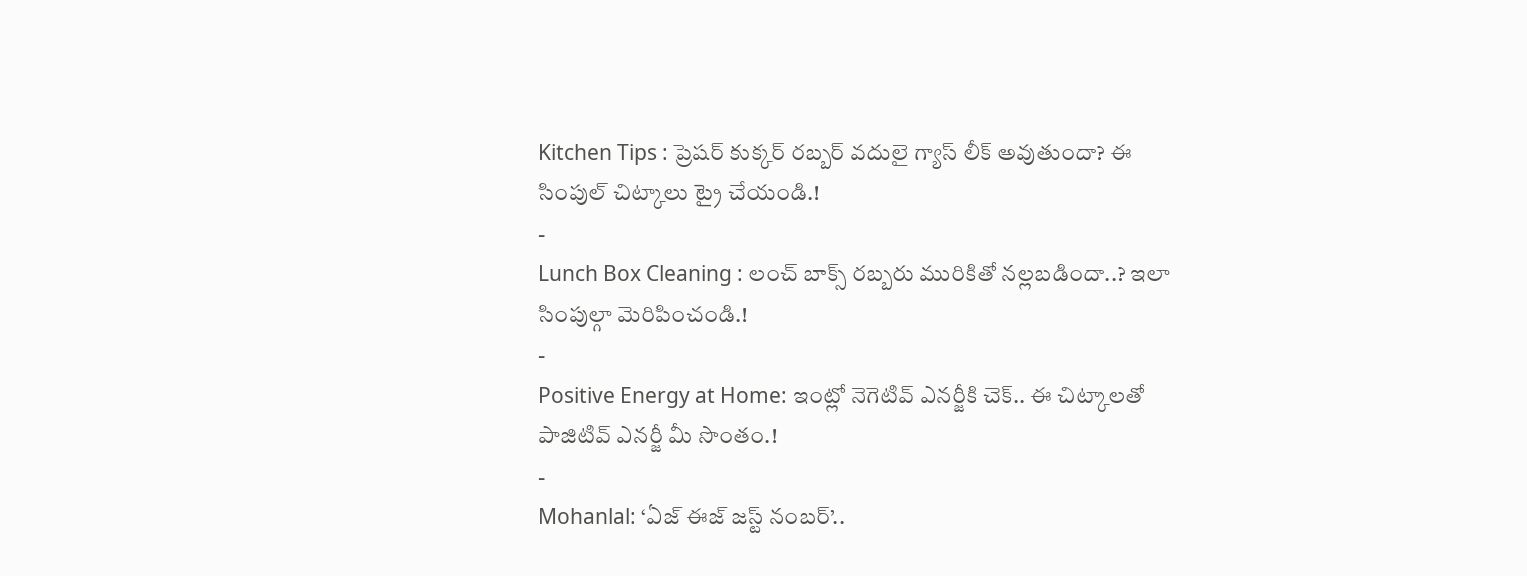Kitchen Tips : ప్రెషర్ కుక్కర్ రబ్బర్ వదులై గ్యాస్ లీక్ అవుతుందా? ఈ సింపుల్ చిట్కాలు ట్రై చేయండి.!
-
Lunch Box Cleaning : లంచ్ బాక్స్ రబ్బరు మురికితో నల్లబడిందా..? ఇలా సింపుల్గా మెరిపించండి.!
-
Positive Energy at Home: ఇంట్లో నెగెటివ్ ఎనర్జీకి చెక్.. ఈ చిట్కాలతో పాజిటివ్ ఎనర్జీ మీ సొంతం.!
-
Mohanlal: ‘ఏజ్ ఈజ్ జస్ట్ నంబర్’..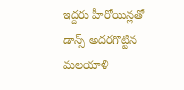ఇద్దరు హీరోయిన్లతో డాన్స్ అదరగొట్టిన మలయాళి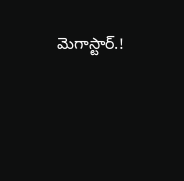మెగాస్టార్.!